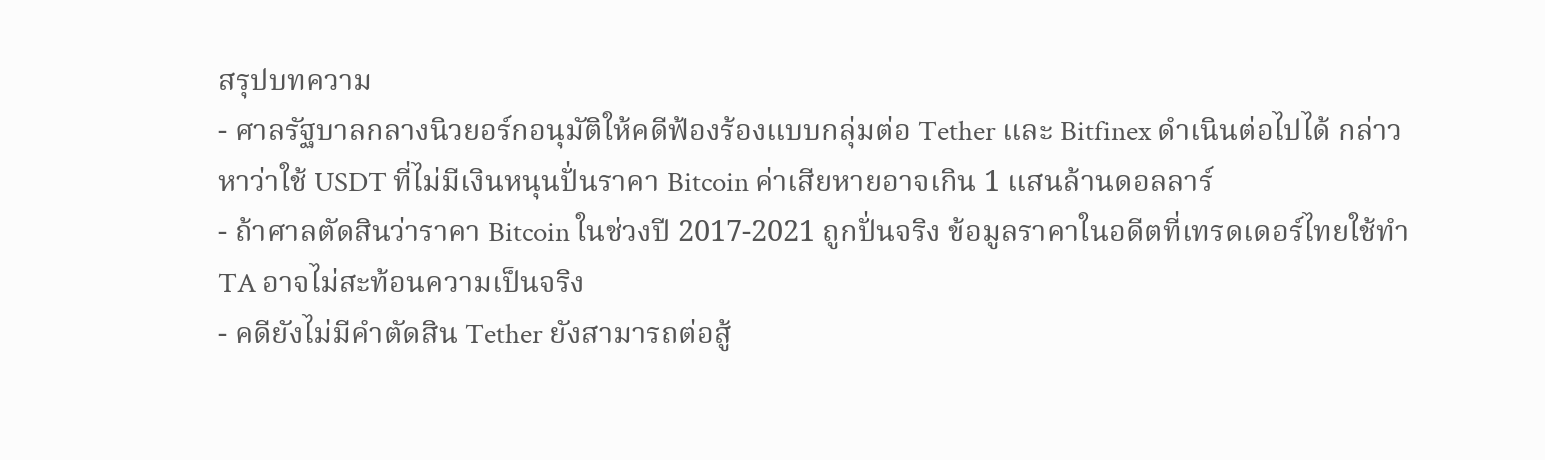สรุปบทความ
- ศาลรัฐบาลกลางนิวยอร์กอนุมัติให้คดีฟ้องร้องแบบกลุ่มต่อ Tether และ Bitfinex ดำเนินต่อไปได้ กล่าวหาว่าใช้ USDT ที่ไม่มีเงินหนุนปั่นราคา Bitcoin ค่าเสียหายอาจเกิน 1 แสนล้านดอลลาร์
- ถ้าศาลตัดสินว่าราคา Bitcoin ในช่วงปี 2017-2021 ถูกปั่นจริง ข้อมูลราคาในอดีตที่เทรดเดอร์ไทยใช้ทำ TA อาจไม่สะท้อนความเป็นจริง
- คดียังไม่มีคำตัดสิน Tether ยังสามารถต่อสู้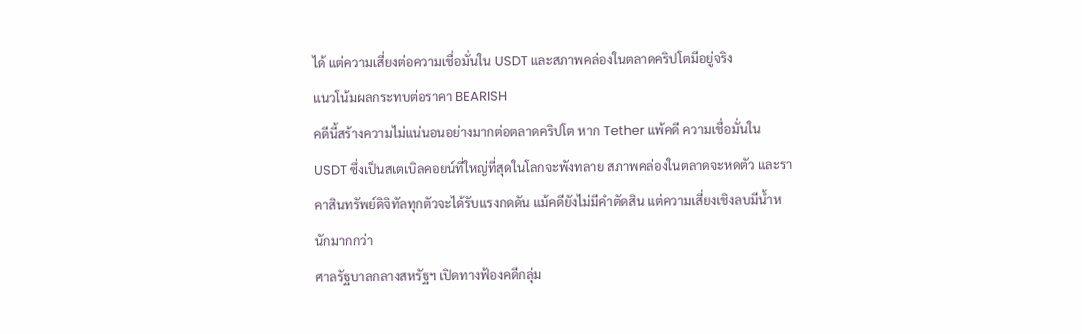ได้ แต่ความเสี่ยงต่อความเชื่อมั่นใน USDT และสภาพคล่องในตลาดคริปโตมีอยู่จริง
แนวโน้มผลกระทบต่อราคา BEARISH
คดีนี้สร้างความไม่แน่นอนอย่างมากต่อตลาดคริปโต หาก Tether แพ้คดี ความเชื่อมั่นใน USDT ซึ่งเป็นสเตเบิลคอยน์ที่ใหญ่ที่สุดในโลกจะพังทลาย สภาพคล่องในตลาดจะหดตัว และราคาสินทรัพย์ดิจิทัลทุกตัวจะได้รับแรงกดดัน แม้คดียังไม่มีคำตัดสิน แต่ความเสี่ยงเชิงลบมีน้ำหนักมากกว่า
ศาลรัฐบาลกลางสหรัฐฯ เปิดทางฟ้องคดีกลุ่ม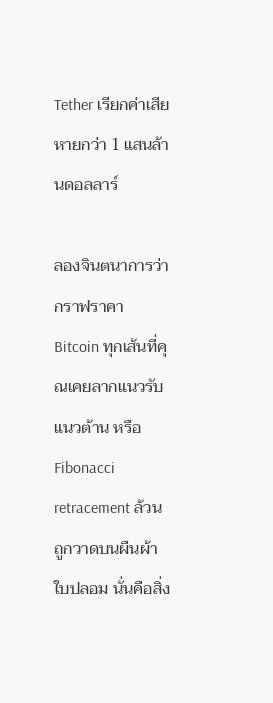Tether เรียกค่าเสียหายกว่า 1 แสนล้านดอลลาร์

ลองจินตนาการว่ากราฟราคา Bitcoin ทุกเส้นที่คุณเคยลากแนวรับ แนวต้าน หรือ Fibonacci retracement ล้วนถูกวาดบนผืนผ้าใบปลอม นั่นคือสิ่ง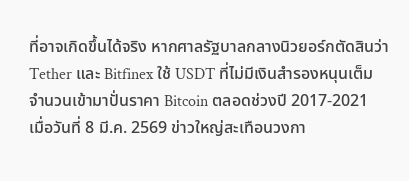ที่อาจเกิดขึ้นได้จริง หากศาลรัฐบาลกลางนิวยอร์กตัดสินว่า Tether และ Bitfinex ใช้ USDT ที่ไม่มีเงินสำรองหนุนเต็มจำนวนเข้ามาปั่นราคา Bitcoin ตลอดช่วงปี 2017-2021
เมื่อวันที่ 8 มี.ค. 2569 ข่าวใหญ่สะเทือนวงกา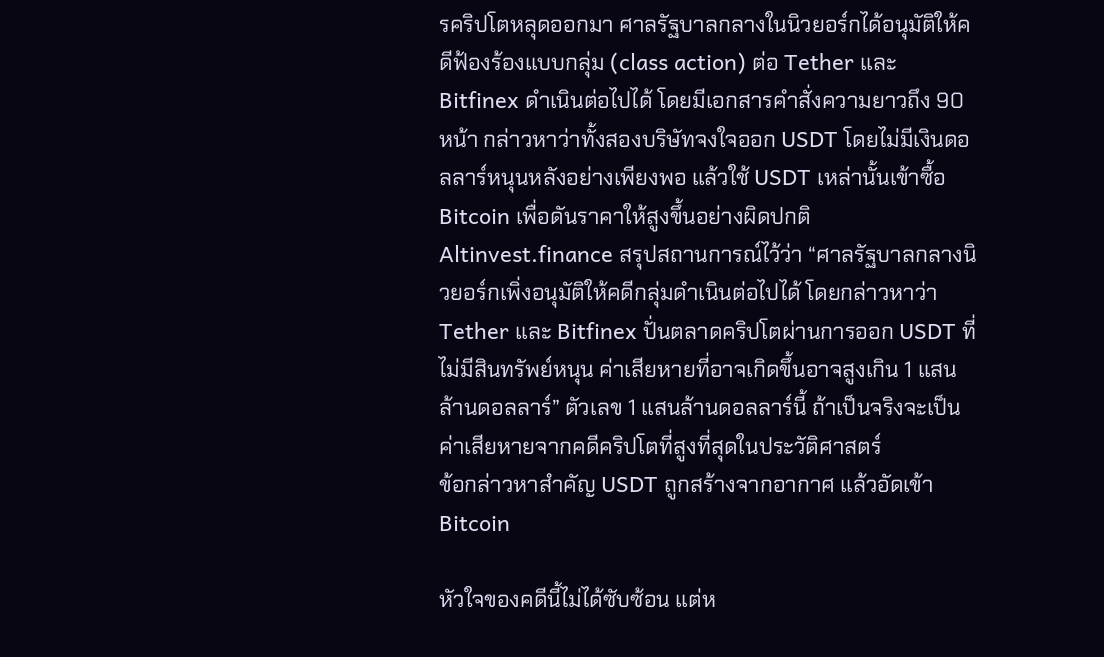รคริปโตหลุดออกมา ศาลรัฐบาลกลางในนิวยอร์กได้อนุมัติให้คดีฟ้องร้องแบบกลุ่ม (class action) ต่อ Tether และ Bitfinex ดำเนินต่อไปได้ โดยมีเอกสารคำสั่งความยาวถึง 90 หน้า กล่าวหาว่าทั้งสองบริษัทจงใจออก USDT โดยไม่มีเงินดอลลาร์หนุนหลังอย่างเพียงพอ แล้วใช้ USDT เหล่านั้นเข้าซื้อ Bitcoin เพื่อดันราคาให้สูงขึ้นอย่างผิดปกติ
Altinvest.finance สรุปสถานการณ์ไว้ว่า “ศาลรัฐบาลกลางนิวยอร์กเพิ่งอนุมัติให้คดีกลุ่มดำเนินต่อไปได้ โดยกล่าวหาว่า Tether และ Bitfinex ปั่นตลาดคริปโตผ่านการออก USDT ที่ไม่มีสินทรัพย์หนุน ค่าเสียหายที่อาจเกิดขึ้นอาจสูงเกิน 1 แสนล้านดอลลาร์” ตัวเลข 1 แสนล้านดอลลาร์นี้ ถ้าเป็นจริงจะเป็นค่าเสียหายจากคดีคริปโตที่สูงที่สุดในประวัติศาสตร์
ข้อกล่าวหาสำคัญ USDT ถูกสร้างจากอากาศ แล้วอัดเข้า Bitcoin

หัวใจของคดีนี้ไม่ได้ซับซ้อน แต่ห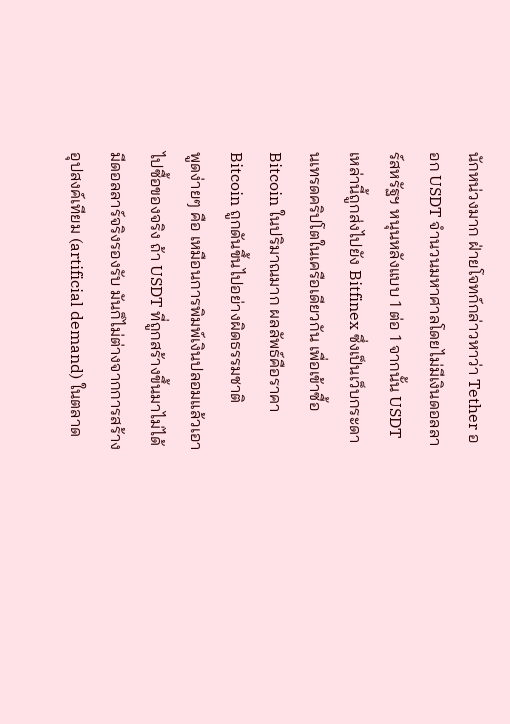นักหน่วงมาก ฝ่ายโจทก์กล่าวหาว่า Tether ออก USDT จำนวนมหาศาลโดยไม่มีเงินดอลลาร์สหรัฐฯ หนุนหลังแบบ 1 ต่อ 1 จากนั้น USDT เหล่านี้ถูกส่งไปยัง Bitfinex ซึ่งเป็นเว็บกระดานเทรดคริปโตในเครือเดียวกัน เพื่อเข้าซื้อ Bitcoin ในปริมาณมาก ผลลัพธ์คือราคา Bitcoin ถูกดันขึ้นไปอย่างผิดธรรมชาติ
พูดง่ายๆ คือ เหมือนการพิมพ์เงินปลอมแล้วเอาไปซื้อของจริง ถ้า USDT ที่ถูกสร้างขึ้นมาไม่ได้มีดอลลาร์จริงรองรับ มันก็ไม่ต่างจากการสร้างอุปสงค์เทียม (artificial demand) ในตลาด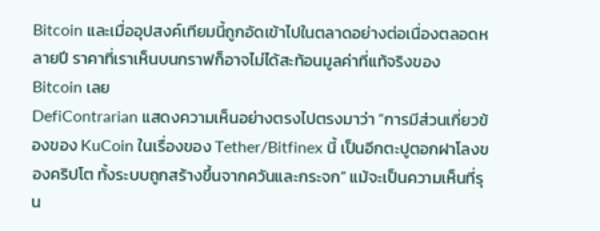Bitcoin และเมื่ออุปสงค์เทียมนี้ถูกอัดเข้าไปในตลาดอย่างต่อเนื่องตลอดหลายปี ราคาที่เราเห็นบนกราฟก็อาจไม่ได้สะท้อนมูลค่าที่แท้จริงของ Bitcoin เลย
DefiContrarian แสดงความเห็นอย่างตรงไปตรงมาว่า “การมีส่วนเกี่ยวข้องของ KuCoin ในเรื่องของ Tether/Bitfinex นี้ เป็นอีกตะปูตอกฝาโลงของคริปโต ทั้งระบบถูกสร้างขึ้นจากควันและกระจก” แม้จะเป็นความเห็นที่รุน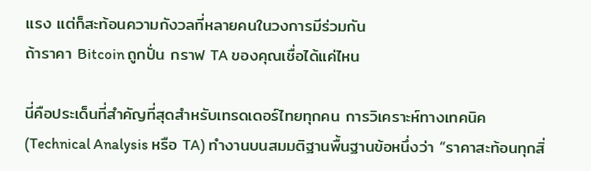แรง แต่ก็สะท้อนความกังวลที่หลายคนในวงการมีร่วมกัน
ถ้าราคา Bitcoin ถูกปั่น กราฟ TA ของคุณเชื่อได้แค่ไหน

นี่คือประเด็นที่สำคัญที่สุดสำหรับเทรดเดอร์ไทยทุกคน การวิเคราะห์ทางเทคนิค (Technical Analysis หรือ TA) ทำงานบนสมมติฐานพื้นฐานข้อหนึ่งว่า “ราคาสะท้อนทุกสิ่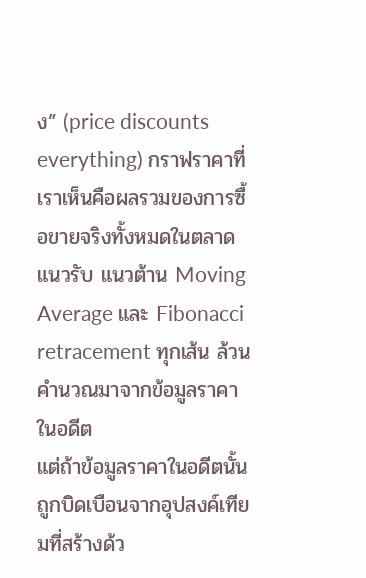ง” (price discounts everything) กราฟราคาที่เราเห็นคือผลรวมของการซื้อขายจริงทั้งหมดในตลาด แนวรับ แนวต้าน Moving Average และ Fibonacci retracement ทุกเส้น ล้วนคำนวณมาจากข้อมูลราคาในอดีต
แต่ถ้าข้อมูลราคาในอดีตนั้นถูกบิดเบือนจากอุปสงค์เทียมที่สร้างด้ว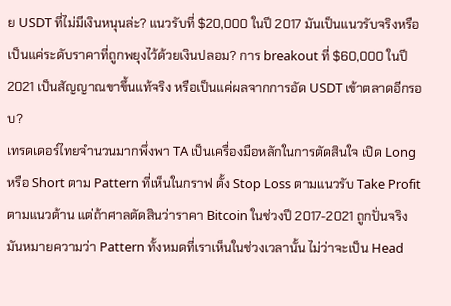ย USDT ที่ไม่มีเงินหนุนล่ะ? แนวรับที่ $20,000 ในปี 2017 มันเป็นแนวรับจริงหรือเป็นแค่ระดับราคาที่ถูกพยุงไว้ด้วยเงินปลอม? การ breakout ที่ $60,000 ในปี 2021 เป็นสัญญาณขาขึ้นแท้จริง หรือเป็นแค่ผลจากการอัด USDT เข้าตลาดอีกรอบ?
เทรดเดอร์ไทยจำนวนมากพึ่งพา TA เป็นเครื่องมือหลักในการตัดสินใจ เปิด Long หรือ Short ตาม Pattern ที่เห็นในกราฟ ตั้ง Stop Loss ตามแนวรับ Take Profit ตามแนวต้าน แต่ถ้าศาลตัดสินว่าราคา Bitcoin ในช่วงปี 2017-2021 ถูกปั่นจริง มันหมายความว่า Pattern ทั้งหมดที่เราเห็นในช่วงเวลานั้น ไม่ว่าจะเป็น Head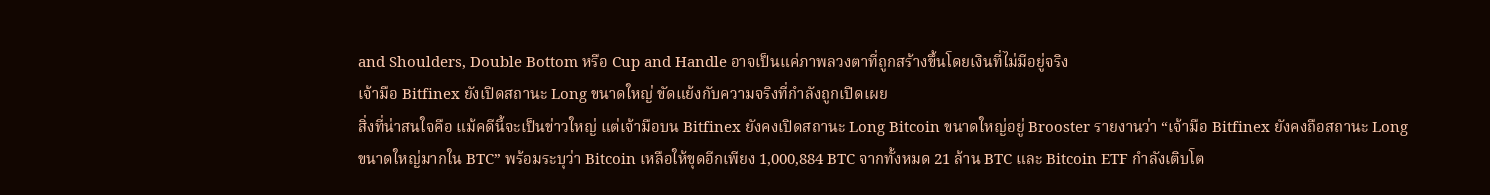and Shoulders, Double Bottom หรือ Cup and Handle อาจเป็นแค่ภาพลวงตาที่ถูกสร้างขึ้นโดยเงินที่ไม่มีอยู่จริง
เจ้ามือ Bitfinex ยังเปิดสถานะ Long ขนาดใหญ่ ขัดแย้งกับความจริงที่กำลังถูกเปิดเผย
สิ่งที่น่าสนใจคือ แม้คดีนี้จะเป็นข่าวใหญ่ แต่เจ้ามือบน Bitfinex ยังคงเปิดสถานะ Long Bitcoin ขนาดใหญ่อยู่ Brooster รายงานว่า “เจ้ามือ Bitfinex ยังคงถือสถานะ Long ขนาดใหญ่มากใน BTC” พร้อมระบุว่า Bitcoin เหลือให้ขุดอีกเพียง 1,000,884 BTC จากทั้งหมด 21 ล้าน BTC และ Bitcoin ETF กำลังเติบโต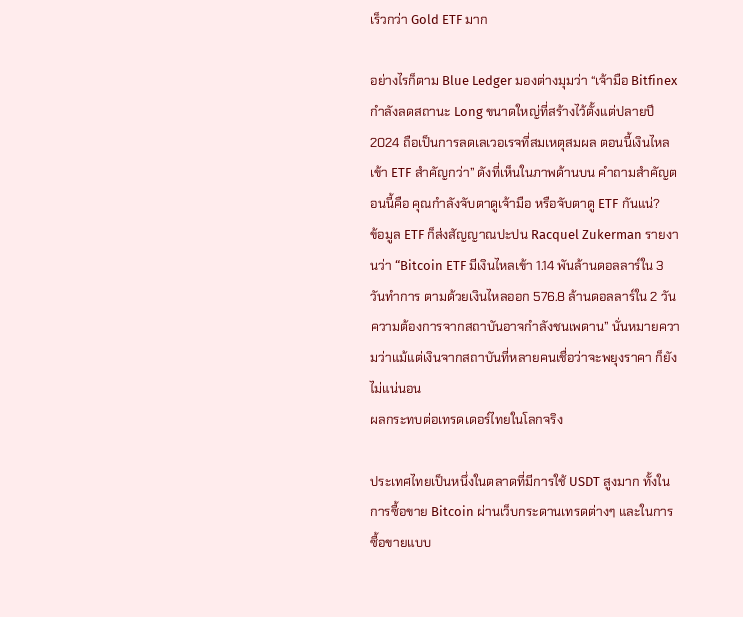เร็วกว่า Gold ETF มาก

อย่างไรก็ตาม Blue Ledger มองต่างมุมว่า “เจ้ามือ Bitfinex กำลังลดสถานะ Long ขนาดใหญ่ที่สร้างไว้ตั้งแต่ปลายปี 2024 ถือเป็นการลดเลเวอเรจที่สมเหตุสมผล ตอนนี้เงินไหลเข้า ETF สำคัญกว่า” ดังที่เห็นในภาพด้านบน คำถามสำคัญตอนนี้คือ คุณกำลังจับตาดูเจ้ามือ หรือจับตาดู ETF กันแน่?
ข้อมูล ETF ก็ส่งสัญญาณปะปน Racquel Zukerman รายงานว่า “Bitcoin ETF มีเงินไหลเข้า 1.14 พันล้านดอลลาร์ใน 3 วันทำการ ตามด้วยเงินไหลออก 576.8 ล้านดอลลาร์ใน 2 วัน ความต้องการจากสถาบันอาจกำลังชนเพดาน” นั่นหมายความว่าแม้แต่เงินจากสถาบันที่หลายคนเชื่อว่าจะพยุงราคา ก็ยังไม่แน่นอน
ผลกระทบต่อเทรดเดอร์ไทยในโลกจริง

ประเทศไทยเป็นหนึ่งในตลาดที่มีการใช้ USDT สูงมาก ทั้งในการซื้อขาย Bitcoin ผ่านเว็บกระดานเทรดต่างๆ และในการซื้อขายแบบ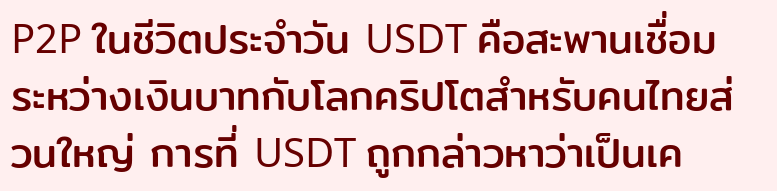P2P ในชีวิตประจำวัน USDT คือสะพานเชื่อมระหว่างเงินบาทกับโลกคริปโตสำหรับคนไทยส่วนใหญ่ การที่ USDT ถูกกล่าวหาว่าเป็นเค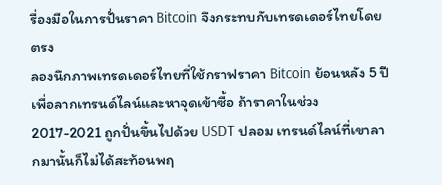รื่องมือในการปั่นราคา Bitcoin จึงกระทบกับเทรดเดอร์ไทยโดยตรง
ลองนึกภาพเทรดเดอร์ไทยที่ใช้กราฟราคา Bitcoin ย้อนหลัง 5 ปีเพื่อลากเทรนด์ไลน์และหาจุดเข้าซื้อ ถ้าราคาในช่วง 2017-2021 ถูกปั่นขึ้นไปด้วย USDT ปลอม เทรนด์ไลน์ที่เขาลากมานั้นก็ไม่ได้สะท้อนพฤ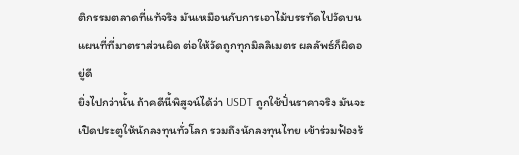ติกรรมตลาดที่แท้จริง มันเหมือนกับการเอาไม้บรรทัดไปวัดบนแผนที่ที่มาตราส่วนผิด ต่อให้วัดถูกทุกมิลลิเมตร ผลลัพธ์ก็ผิดอยู่ดี
ยิ่งไปกว่านั้น ถ้าคดีนี้พิสูจน์ได้ว่า USDT ถูกใช้ปั่นราคาจริง มันจะเปิดประตูให้นักลงทุนทั่วโลก รวมถึงนักลงทุนไทย เข้าร่วมฟ้องร้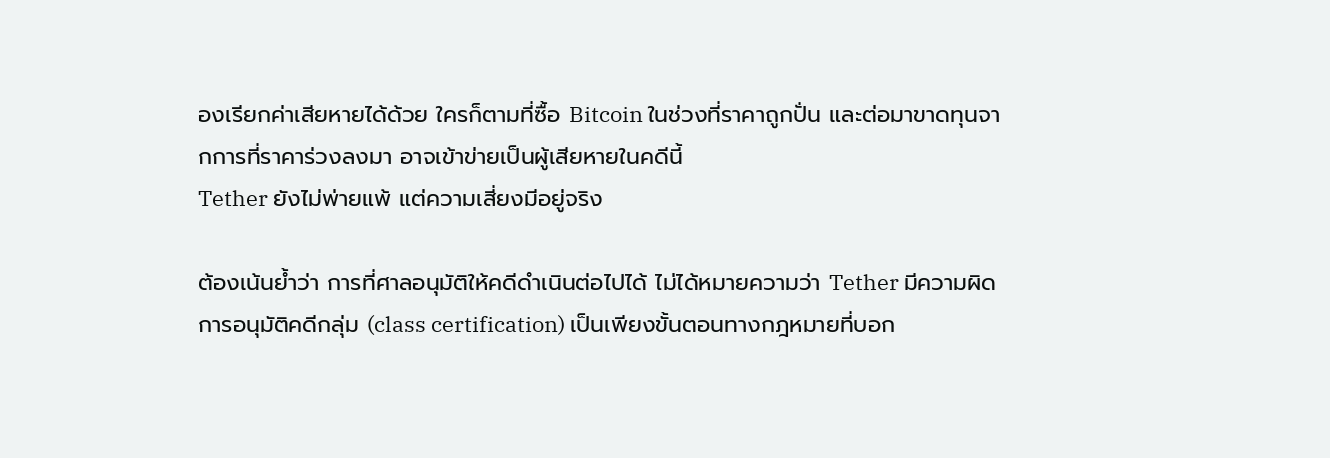องเรียกค่าเสียหายได้ด้วย ใครก็ตามที่ซื้อ Bitcoin ในช่วงที่ราคาถูกปั่น และต่อมาขาดทุนจากการที่ราคาร่วงลงมา อาจเข้าข่ายเป็นผู้เสียหายในคดีนี้
Tether ยังไม่พ่ายแพ้ แต่ความเสี่ยงมีอยู่จริง

ต้องเน้นย้ำว่า การที่ศาลอนุมัติให้คดีดำเนินต่อไปได้ ไม่ได้หมายความว่า Tether มีความผิด การอนุมัติคดีกลุ่ม (class certification) เป็นเพียงขั้นตอนทางกฎหมายที่บอก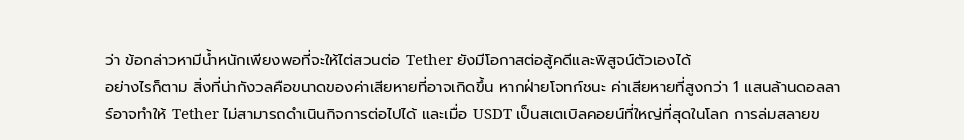ว่า ข้อกล่าวหามีน้ำหนักเพียงพอที่จะให้ไต่สวนต่อ Tether ยังมีโอกาสต่อสู้คดีและพิสูจน์ตัวเองได้
อย่างไรก็ตาม สิ่งที่น่ากังวลคือขนาดของค่าเสียหายที่อาจเกิดขึ้น หากฝ่ายโจทก์ชนะ ค่าเสียหายที่สูงกว่า 1 แสนล้านดอลลาร์อาจทำให้ Tether ไม่สามารถดำเนินกิจการต่อไปได้ และเมื่อ USDT เป็นสเตเบิลคอยน์ที่ใหญ่ที่สุดในโลก การล่มสลายข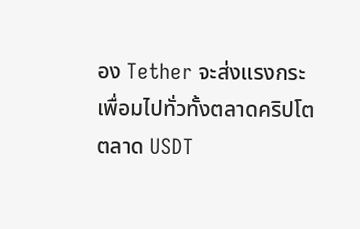อง Tether จะส่งแรงกระเพื่อมไปทั่วทั้งตลาดคริปโต
ตลาด USDT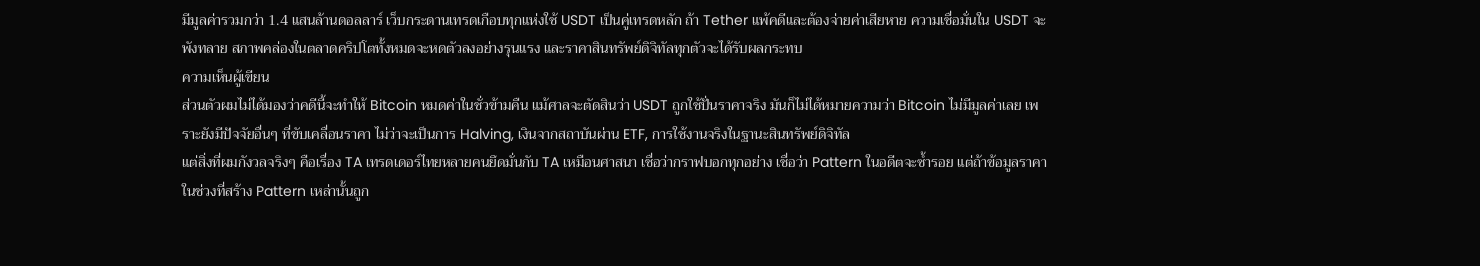มีมูลค่ารวมกว่า 1.4 แสนล้านดอลลาร์ เว็บกระดานเทรดเกือบทุกแห่งใช้ USDT เป็นคู่เทรดหลัก ถ้า Tether แพ้คดีและต้องจ่ายค่าเสียหาย ความเชื่อมั่นใน USDT จะพังทลาย สภาพคล่องในตลาดคริปโตทั้งหมดจะหดตัวลงอย่างรุนแรง และราคาสินทรัพย์ดิจิทัลทุกตัวจะได้รับผลกระทบ
ความเห็นผู้เขียน
ส่วนตัวผมไม่ได้มองว่าคดีนี้จะทำให้ Bitcoin หมดค่าในชั่วข้ามคืน แม้ศาลจะตัดสินว่า USDT ถูกใช้ปั่นราคาจริง มันก็ไม่ได้หมายความว่า Bitcoin ไม่มีมูลค่าเลย เพราะยังมีปัจจัยอื่นๆ ที่ขับเคลื่อนราคา ไม่ว่าจะเป็นการ Halving, เงินจากสถาบันผ่าน ETF, การใช้งานจริงในฐานะสินทรัพย์ดิจิทัล
แต่สิ่งที่ผมกังวลจริงๆ คือเรื่อง TA เทรดเดอร์ไทยหลายคนยึดมั่นกับ TA เหมือนศาสนา เชื่อว่ากราฟบอกทุกอย่าง เชื่อว่า Pattern ในอดีตจะซ้ำรอย แต่ถ้าข้อมูลราคาในช่วงที่สร้าง Pattern เหล่านั้นถูก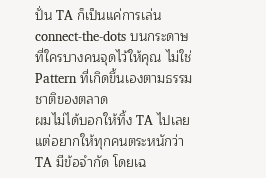ปั่น TA ก็เป็นแค่การเล่น connect-the-dots บนกระดาษที่ใครบางคนจุดไว้ให้คุณ ไม่ใช่ Pattern ที่เกิดขึ้นเองตามธรรมชาติของตลาด
ผมไม่ได้บอกให้ทิ้ง TA ไปเลย แต่อยากให้ทุกคนตระหนักว่า TA มีข้อจำกัด โดยเฉ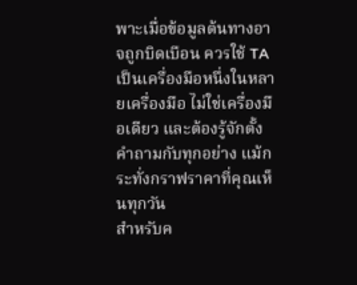พาะเมื่อข้อมูลต้นทางอาจถูกบิดเบือน ควรใช้ TA เป็นเครื่องมือหนึ่งในหลายเครื่องมือ ไม่ใช่เครื่องมือเดียว และต้องรู้จักตั้งคำถามกับทุกอย่าง แม้กระทั่งกราฟราคาที่คุณเห็นทุกวัน
สำหรับค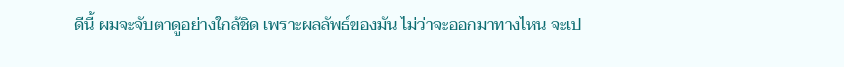ดีนี้ ผมจะจับตาดูอย่างใกล้ชิด เพราะผลลัพธ์ของมัน ไม่ว่าจะออกมาทางไหน จะเป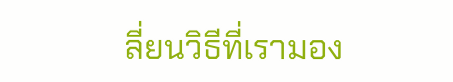ลี่ยนวิธีที่เรามอง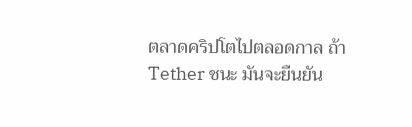ตลาดคริปโตไปตลอดกาล ถ้า Tether ชนะ มันจะยืนยัน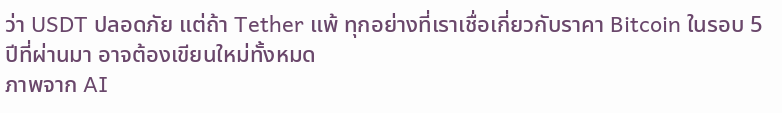ว่า USDT ปลอดภัย แต่ถ้า Tether แพ้ ทุกอย่างที่เราเชื่อเกี่ยวกับราคา Bitcoin ในรอบ 5 ปีที่ผ่านมา อาจต้องเขียนใหม่ทั้งหมด
ภาพจาก AI